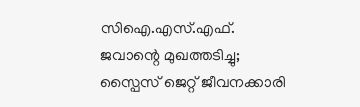സിഐ.എസ്.എഫ്. ജവാന്റെ മുഖത്തടിച്ചു; സ്പൈസ് ജെറ്റ് ജീവനക്കാരി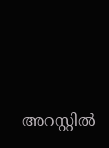അറസ്റ്റിൽ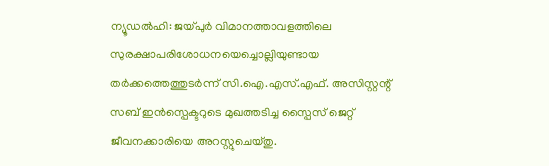ന്യൂഡൽഹി: ജയ്‌പുർ വിമാനത്താവളത്തിലെ സുരക്ഷാപരിശോധനയെച്ചൊല്ലിയുണ്ടായ തർക്കത്തെത്തുടർന്ന് സി.ഐ.എസ്.എഫ്. അസിസ്റ്റന്റ് സബ് ഇൻസ്പെക്ടറുടെ മുഖത്തടിച്ച സ്പൈസ് ജെറ്റ് ജീവനക്കാരിയെ അറസ്റ്റുചെയ്തു.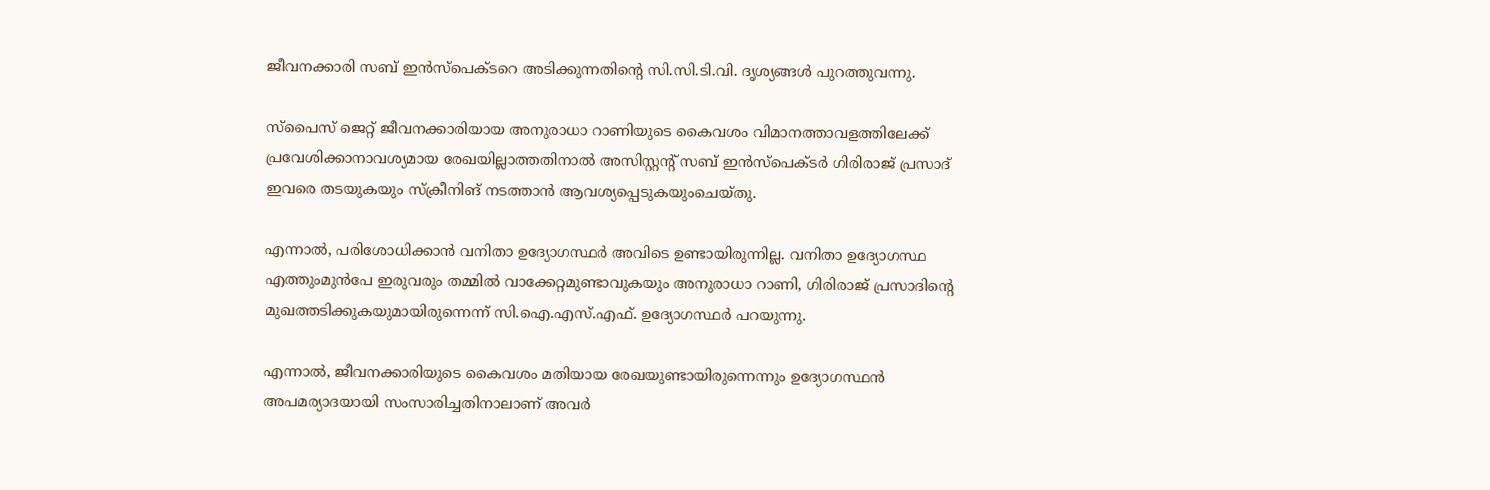ജീവനക്കാരി സബ് ഇൻസ്പെക്ടറെ അടിക്കുന്നതിന്റെ സി.സി.ടി.വി. ദൃശ്യങ്ങൾ പുറത്തുവന്നു.

സ്പൈസ് ജെറ്റ് ജീവനക്കാരിയായ അനുരാധാ റാണിയുടെ കൈവശം വിമാനത്താവളത്തിലേക്ക് പ്രവേശിക്കാനാവശ്യമായ രേഖയില്ലാത്തതിനാൽ അസിസ്റ്റന്റ് സബ് ഇൻസ്പെക്ടർ ഗിരിരാജ് പ്രസാദ് ഇവരെ തടയുകയും സ്ക്രീനിങ് നടത്താൻ ആവശ്യപ്പെടുകയുംചെയ്തു.

എന്നാൽ, പരിശോധിക്കാൻ വനിതാ ഉദ്യോഗസ്ഥർ അവിടെ ഉണ്ടായിരുന്നില്ല. വനിതാ ഉദ്യോഗസ്ഥ എത്തുംമുൻപേ ഇരുവരും തമ്മിൽ വാക്കേറ്റമുണ്ടാവുകയും അനുരാധാ റാണി, ഗിരിരാജ് പ്രസാദിന്റെ മുഖത്തടിക്കുകയുമായിരുന്നെന്ന് സി.ഐ.എസ്.എഫ്. ഉദ്യോഗസ്ഥർ പറയുന്നു.

എന്നാൽ, ജീവനക്കാരിയുടെ കൈവശം മതിയായ രേഖയുണ്ടായിരുന്നെന്നും ഉദ്യോഗസ്ഥൻ അപമര്യാദയായി സംസാരിച്ചതിനാലാണ് അവർ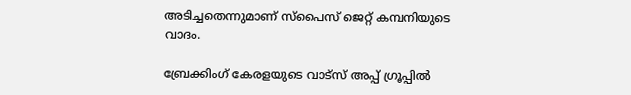അടിച്ചതെന്നുമാണ് സ്പൈസ് ജെറ്റ് കമ്പനിയുടെ വാദം.

ബ്രേക്കിംഗ് കേരളയുടെ വാട്സ് അപ്പ് ഗ്രൂപ്പിൽ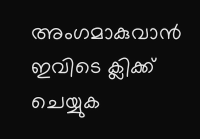അംഗമാകുവാൻ ഇവിടെ ക്ലിക്ക് ചെയ്യുക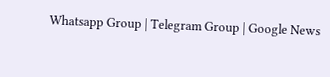Whatsapp Group | Telegram Group | Google News